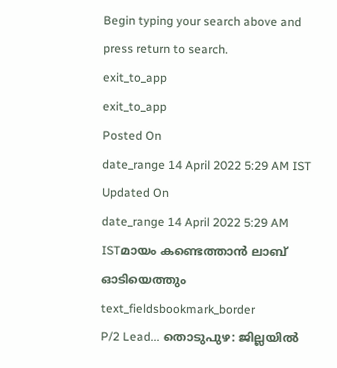Begin typing your search above and press return to search.
exit_to_app
exit_to_app
Posted On
date_range 14 April 2022 5:29 AM IST Updated On
date_range 14 April 2022 5:29 AM ISTമായം കണ്ടെത്താൻ ലാബ് ഓടിയെത്തും
text_fieldsbookmark_border
P/2 Lead... തൊടുപുഴ: ജില്ലയിൽ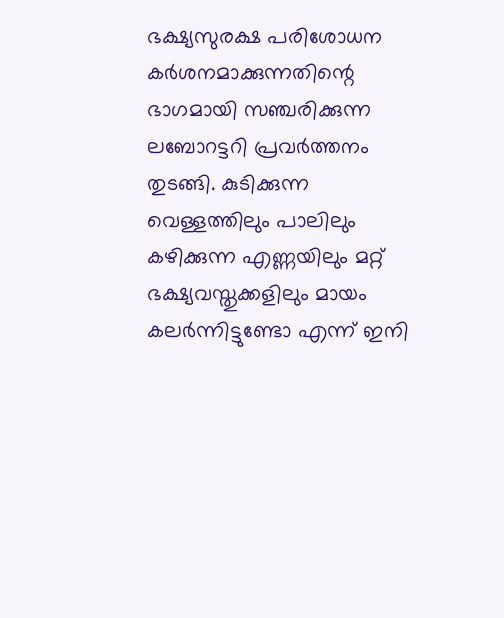ഭക്ഷ്യസുരക്ഷ പരിശോധന കർശനമാക്കുന്നതിന്റെ ഭാഗമായി സഞ്ചരിക്കുന്ന ലബോറട്ടറി പ്രവർത്തനം തുടങ്ങി. കുടിക്കുന്ന വെള്ളത്തിലും പാലിലും കഴിക്കുന്ന എണ്ണയിലും മറ്റ് ഭക്ഷ്യവസ്തുക്കളിലും മായം കലർന്നിട്ടുണ്ടോ എന്ന് ഇനി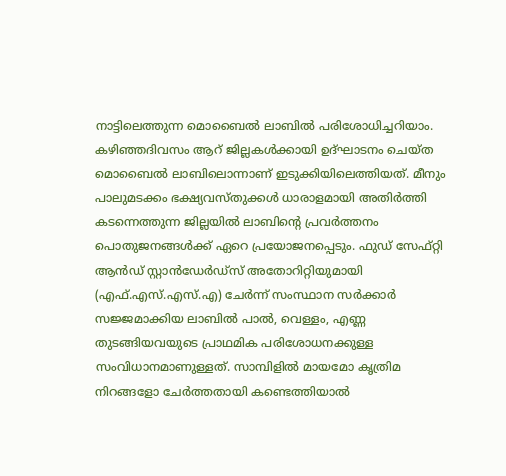നാട്ടിലെത്തുന്ന മൊബൈൽ ലാബിൽ പരിശോധിച്ചറിയാം. കഴിഞ്ഞദിവസം ആറ് ജില്ലകൾക്കായി ഉദ്ഘാടനം ചെയ്ത മൊബൈൽ ലാബിലൊന്നാണ് ഇടുക്കിയിലെത്തിയത്. മീനും പാലുമടക്കം ഭക്ഷ്യവസ്തുക്കൾ ധാരാളമായി അതിർത്തി കടന്നെത്തുന്ന ജില്ലയിൽ ലാബിന്റെ പ്രവർത്തനം പൊതുജനങ്ങൾക്ക് ഏറെ പ്രയോജനപ്പെടും. ഫുഡ് സേഫ്റ്റി ആൻഡ് സ്റ്റാൻഡേർഡ്സ് അതോറിറ്റിയുമായി (എഫ്.എസ്.എസ്.എ) ചേർന്ന് സംസ്ഥാന സർക്കാർ സജ്ജമാക്കിയ ലാബിൽ പാൽ, വെള്ളം, എണ്ണ തുടങ്ങിയവയുടെ പ്രാഥമിക പരിശോധനക്കുള്ള സംവിധാനമാണുള്ളത്. സാമ്പിളിൽ മായമോ കൃത്രിമ നിറങ്ങളോ ചേർത്തതായി കണ്ടെത്തിയാൽ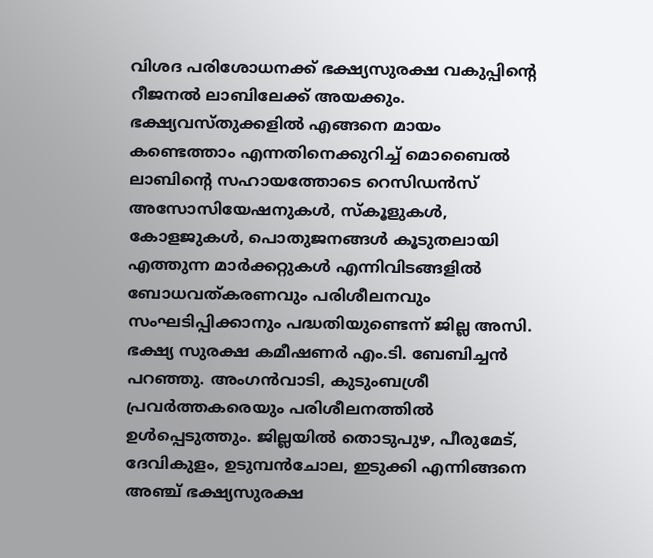വിശദ പരിശോധനക്ക് ഭക്ഷ്യസുരക്ഷ വകുപ്പിന്റെ റീജനൽ ലാബിലേക്ക് അയക്കും. ഭക്ഷ്യവസ്തുക്കളിൽ എങ്ങനെ മായം കണ്ടെത്താം എന്നതിനെക്കുറിച്ച് മൊബൈൽ ലാബിന്റെ സഹായത്തോടെ റെസിഡൻസ് അസോസിയേഷനുകൾ, സ്കൂളുകൾ, കോളജുകൾ, പൊതുജനങ്ങൾ കൂടുതലായി എത്തുന്ന മാർക്കറ്റുകൾ എന്നിവിടങ്ങളിൽ ബോധവത്കരണവും പരിശീലനവും സംഘടിപ്പിക്കാനും പദ്ധതിയുണ്ടെന്ന് ജില്ല അസി. ഭക്ഷ്യ സുരക്ഷ കമീഷണർ എം.ടി. ബേബിച്ചൻ പറഞ്ഞു. അംഗൻവാടി, കുടുംബശ്രീ പ്രവർത്തകരെയും പരിശീലനത്തിൽ ഉൾപ്പെടുത്തും. ജില്ലയിൽ തൊടുപുഴ, പീരുമേട്, ദേവികുളം, ഉടുമ്പൻചോല, ഇടുക്കി എന്നിങ്ങനെ അഞ്ച് ഭക്ഷ്യസുരക്ഷ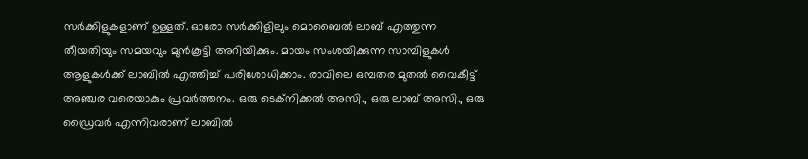സർക്കിളുകളാണ് ഉള്ളത്. ഓരോ സർക്കിളിലും മൊബൈൽ ലാബ് എത്തുന്ന തീയതിയും സമയവും മുൻകൂട്ടി അറിയിക്കും. മായം സംശയിക്കുന്ന സാമ്പിളുകൾ ആളുകൾക്ക് ലാബിൽ എത്തിച്ച് പരിശോധിക്കാം. രാവിലെ ഒമ്പതര മുതൽ വൈകീട്ട് അഞ്ചര വരെയാകും പ്രവർത്തനം. ഒരു ടെക്നിക്കൽ അസി., ഒരു ലാബ് അസി., ഒരു ഡ്രൈവർ എന്നിവരാണ് ലാബിൽ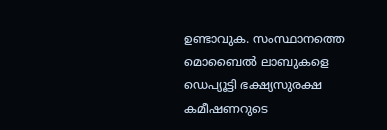ഉണ്ടാവുക. സംസ്ഥാനത്തെ മൊബൈൽ ലാബുകളെ ഡെപ്യൂട്ടി ഭക്ഷ്യസുരക്ഷ കമീഷണറുടെ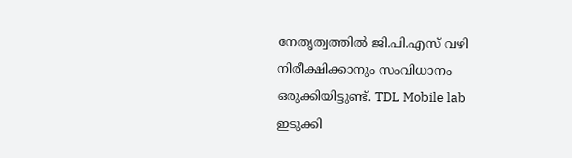നേതൃത്വത്തിൽ ജി.പി.എസ് വഴി നിരീക്ഷിക്കാനും സംവിധാനം ഒരുക്കിയിട്ടുണ്ട്. TDL Mobile lab ഇടുക്കി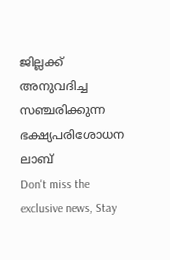ജില്ലക്ക് അനുവദിച്ച സഞ്ചരിക്കുന്ന ഭക്ഷ്യപരിശോധന ലാബ്
Don't miss the exclusive news, Stay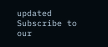updated
Subscribe to our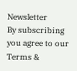Newsletter
By subscribing you agree to our Terms &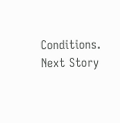Conditions.
Next Story